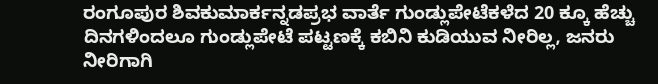ರಂಗೂಪುರ ಶಿವಕುಮಾರ್ಕನ್ನಡಪ್ರಭ ವಾರ್ತೆ ಗುಂಡ್ಲುಪೇಟೆಕಳೆದ 20 ಕ್ಕೂ ಹೆಚ್ಚು ದಿನಗಳಿಂದಲೂ ಗುಂಡ್ಲುಪೇಟೆ ಪಟ್ಟಣಕ್ಕೆ ಕಬಿನಿ ಕುಡಿಯುವ ನೀರಿಲ್ಲ, ಜನರು ನೀರಿಗಾಗಿ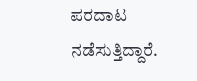ಪರದಾಟ ನಡೆಸುತ್ತಿದ್ದಾರೆ.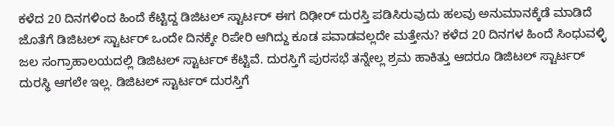ಕಳೆದ 20 ದಿನಗಳಿಂದ ಹಿಂದೆ ಕೆಟ್ಟಿದ್ದ ಡಿಜಿಟಲ್ ಸ್ಟಾರ್ಟರ್ ಈಗ ದಿಢೀರ್ ದುರಸ್ತಿ ಪಡಿಸಿರುವುದು ಹಲವು ಅನುಮಾನಕ್ಕೆಡೆ ಮಾಡಿದೆ ಜೊತೆಗೆ ಡಿಜಿಟಲ್ ಸ್ಟಾರ್ಟರ್ ಒಂದೇ ದಿನಕ್ಕೇ ರಿಪೇರಿ ಆಗಿದ್ದು ಕೂಡ ಪವಾಡವಲ್ಲದೇ ಮತ್ತೇನು? ಕಳೆದ 20 ದಿನಗಳ ಹಿಂದೆ ಸಿಂಧುವಳ್ಳಿ ಜಲ ಸಂಗ್ರಾಹಾಲಯದಲ್ಲಿ ಡಿಜಿಟಲ್ ಸ್ಟಾರ್ಟರ್ ಕೆಟ್ಟಿವೆ. ದುರಸ್ತಿಗೆ ಪುರಸಭೆ ತನ್ನೇಲ್ಲ ಶ್ರಮ ಹಾಕಿತ್ತು ಆದರೂ ಡಿಜಿಟಲ್ ಸ್ಟಾರ್ಟರ್ ದುರಸ್ಥಿ ಆಗಲೇ ಇಲ್ಲ. ಡಿಜಿಟಲ್ ಸ್ಟಾರ್ಟರ್ ದುರಸ್ತಿಗೆ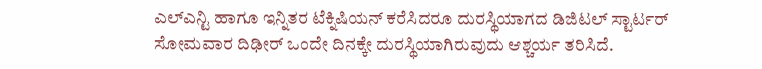ಎಲ್ಎನ್ಟಿ ಹಾಗೂ ಇನ್ನಿತರ ಟೆಕ್ನಿಷಿಯನ್ ಕರೆಸಿದರೂ ದುರಸ್ಥಿಯಾಗದ ಡಿಜಿಟಲ್ ಸ್ಟಾರ್ಟರ್ ಸೋಮವಾರ ದಿಢೀರ್ ಒಂದೇ ದಿನಕ್ಕೇ ದುರಸ್ಥಿಯಾಗಿರುವುದು ಆಶ್ಚರ್ಯ ತರಿಸಿದೆ.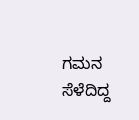ಗಮನ ಸೆಳೆದಿದ್ದ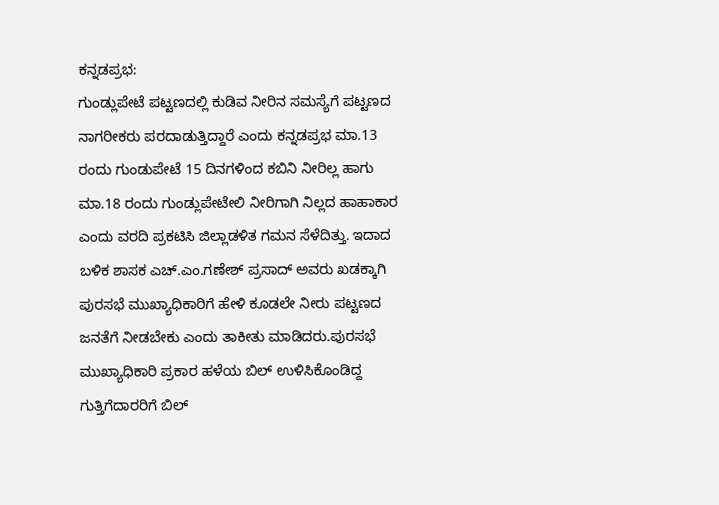ಕನ್ನಡಪ್ರಭ:
ಗುಂಡ್ಲುಪೇಟೆ ಪಟ್ಟಣದಲ್ಲಿ ಕುಡಿವ ನೀರಿನ ಸಮಸ್ಯೆಗೆ ಪಟ್ಟಣದ ನಾಗರೀಕರು ಪರದಾಡುತ್ತಿದ್ದಾರೆ ಎಂದು ಕನ್ನಡಪ್ರಭ ಮಾ.13 ರಂದು ಗುಂಡುಪೇಟೆ 15 ದಿನಗಳಿಂದ ಕಬಿನಿ ನೀರಿಲ್ಲ ಹಾಗು ಮಾ.18 ರಂದು ಗುಂಡ್ಲುಪೇಟೇಲಿ ನೀರಿಗಾಗಿ ನಿಲ್ಲದ ಹಾಹಾಕಾರ ಎಂದು ವರದಿ ಪ್ರಕಟಿಸಿ ಜಿಲ್ಲಾಡಳಿತ ಗಮನ ಸೆಳೆದಿತ್ತು. ಇದಾದ ಬಳಿಕ ಶಾಸಕ ಎಚ್.ಎಂ.ಗಣೇಶ್ ಪ್ರಸಾದ್ ಅವರು ಖಡಕ್ಕಾಗಿ ಪುರಸಭೆ ಮುಖ್ಯಾಧಿಕಾರಿಗೆ ಹೇಳಿ ಕೂಡಲೇ ನೀರು ಪಟ್ಟಣದ ಜನತೆಗೆ ನೀಡಬೇಕು ಎಂದು ತಾಕೀತು ಮಾಡಿದರು.ಪುರಸಭೆ ಮುಖ್ಯಾಧಿಕಾರಿ ಪ್ರಕಾರ ಹಳೆಯ ಬಿಲ್ ಉಳಿಸಿಕೊಂಡಿದ್ದ ಗುತ್ತಿಗೆದಾರರಿಗೆ ಬಿಲ್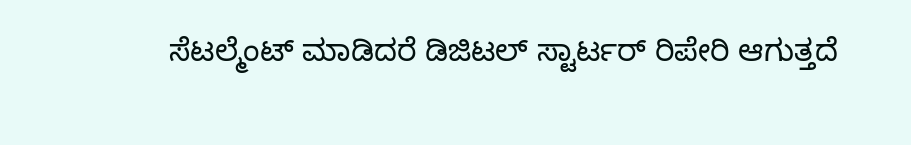ಸೆಟಲ್ಮೆಂಟ್ ಮಾಡಿದರೆ ಡಿಜಿಟಲ್ ಸ್ಟಾರ್ಟರ್ ರಿಪೇರಿ ಆಗುತ್ತದೆ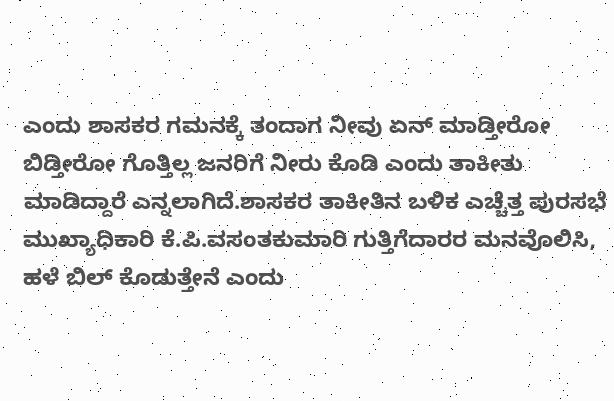ಎಂದು ಶಾಸಕರ ಗಮನಕ್ಕೆ ತಂದಾಗ ನೀವು ಏನ್ ಮಾಡ್ತೀರೋ ಬಿಡ್ತೀರೋ ಗೊತ್ತಿಲ್ಲ ಜನರಿಗೆ ನೀರು ಕೊಡಿ ಎಂದು ತಾಕೀತು ಮಾಡಿದ್ದಾರೆ ಎನ್ನಲಾಗಿದೆ.ಶಾಸಕರ ತಾಕೀತಿನ ಬಳಿಕ ಎಚ್ಚೆತ್ತ ಪುರಸಭೆ ಮುಖ್ಯಾಧಿಕಾರಿ ಕೆ.ಪಿ.ವಸಂತಕುಮಾರಿ ಗುತ್ತಿಗೆದಾರರ ಮನವೊಲಿಸಿ, ಹಳೆ ಬಿಲ್ ಕೊಡುತ್ತೇನೆ ಎಂದು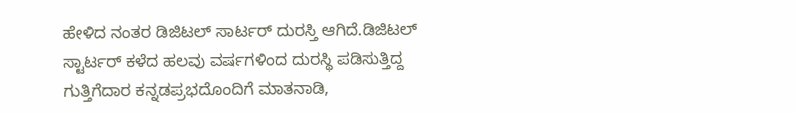ಹೇಳಿದ ನಂತರ ಡಿಜಿಟಲ್ ಸಾರ್ಟರ್ ದುರಸ್ತಿ ಆಗಿದೆ.ಡಿಜಿಟಲ್ ಸ್ಟಾರ್ಟರ್ ಕಳೆದ ಹಲವು ವರ್ಷಗಳಿಂದ ದುರಸ್ಥಿ ಪಡಿಸುತ್ತಿದ್ದ ಗುತ್ತಿಗೆದಾರ ಕನ್ನಡಪ್ರಭದೊಂದಿಗೆ ಮಾತನಾಡಿ,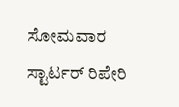ಸೋಮವಾರ ಸ್ಟಾರ್ಟರ್ ರಿಪೇರಿ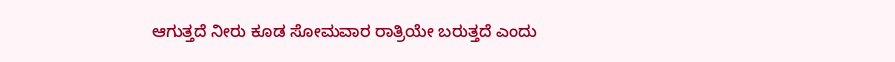ಆಗುತ್ತದೆ ನೀರು ಕೂಡ ಸೋಮವಾರ ರಾತ್ರಿಯೇ ಬರುತ್ತದೆ ಎಂದು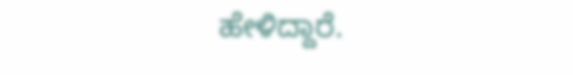ಹೇಳಿದ್ದಾರೆ.